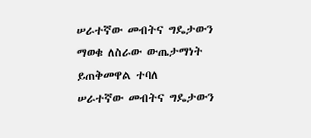ሠራተኛው መብትና ግዴታውን ማወቁ ለስራው ውጤታማነት ይጠቅመዋል ተባለ
ሠራተኛው መብትና ግዴታውን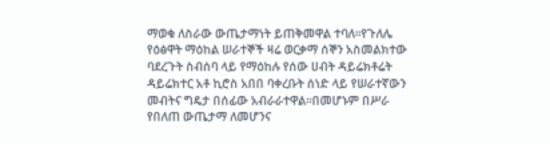ማወቁ ለስራው ውጤታማነት ይጠቅመዋል ተባለ፡፡የጉለሌ የዕፅዋት ማዕከል ሠራተኞች ዛሬ ወርቃማ ሰኞን አስመልክተው ባደረጉት ስብሰባ ላይ የማዕከሉ የሰው ሀብት ዳይሬክቶሬት ዳይሬክተር አቶ ኪሮስ አበበ ባቀረቡት ሰነድ ላይ የሠራተኛውን መብትና ግዴታ በሰፊው አብራራተዋል፡፡በመሆኑም በሥራ የበለጠ ውጤታማ ለመሆንና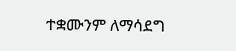ተቋሙንም ለማሳደግ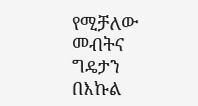የሚቻለው መብትና ግዴታን በእኩል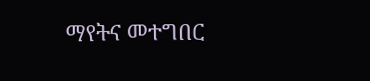ማየትና መተግበር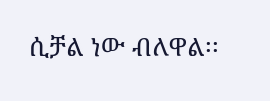ሲቻል ነው ብለዋል፡፡